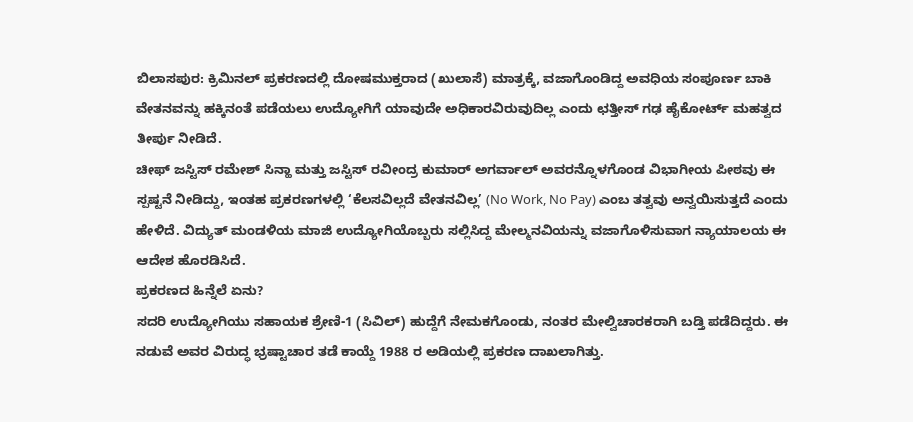ಬಿಲಾಸಪುರ: ಕ್ರಿಮಿನಲ್ ಪ್ರಕರಣದಲ್ಲಿ ದೋಷಮುಕ್ತರಾದ (ಖುಲಾಸೆ) ಮಾತ್ರಕ್ಕೆ, ವಜಾಗೊಂಡಿದ್ದ ಅವಧಿಯ ಸಂಪೂರ್ಣ ಬಾಕಿ ವೇತನವನ್ನು ಹಕ್ಕಿನಂತೆ ಪಡೆಯಲು ಉದ್ಯೋಗಿಗೆ ಯಾವುದೇ ಅಧಿಕಾರವಿರುವುದಿಲ್ಲ ಎಂದು ಛತ್ತೀಸ್ ಗಢ ಹೈಕೋರ್ಟ್ ಮಹತ್ವದ ತೀರ್ಪು ನೀಡಿದೆ.
ಚೀಫ್ ಜಸ್ಟಿಸ್ ರಮೇಶ್ ಸಿನ್ಹಾ ಮತ್ತು ಜಸ್ಟಿಸ್ ರವೀಂದ್ರ ಕುಮಾರ್ ಅಗರ್ವಾಲ್ ಅವರನ್ನೊಳಗೊಂಡ ವಿಭಾಗೀಯ ಪೀಠವು ಈ ಸ್ಪಷ್ಟನೆ ನೀಡಿದ್ದು, ಇಂತಹ ಪ್ರಕರಣಗಳಲ್ಲಿ ‘ಕೆಲಸವಿಲ್ಲದೆ ವೇತನವಿಲ್ಲ’ (No Work, No Pay) ಎಂಬ ತತ್ವವು ಅನ್ವಯಿಸುತ್ತದೆ ಎಂದು ಹೇಳಿದೆ. ವಿದ್ಯುತ್ ಮಂಡಳಿಯ ಮಾಜಿ ಉದ್ಯೋಗಿಯೊಬ್ಬರು ಸಲ್ಲಿಸಿದ್ದ ಮೇಲ್ಮನವಿಯನ್ನು ವಜಾಗೊಳಿಸುವಾಗ ನ್ಯಾಯಾಲಯ ಈ ಆದೇಶ ಹೊರಡಿಸಿದೆ.
ಪ್ರಕರಣದ ಹಿನ್ನೆಲೆ ಏನು?
ಸದರಿ ಉದ್ಯೋಗಿಯು ಸಹಾಯಕ ಶ್ರೇಣಿ-1 (ಸಿವಿಲ್) ಹುದ್ದೆಗೆ ನೇಮಕಗೊಂಡು, ನಂತರ ಮೇಲ್ವಿಚಾರಕರಾಗಿ ಬಡ್ತಿ ಪಡೆದಿದ್ದರು. ಈ ನಡುವೆ ಅವರ ವಿರುದ್ಧ ಭ್ರಷ್ಟಾಚಾರ ತಡೆ ಕಾಯ್ದೆ 1988 ರ ಅಡಿಯಲ್ಲಿ ಪ್ರಕರಣ ದಾಖಲಾಗಿತ್ತು.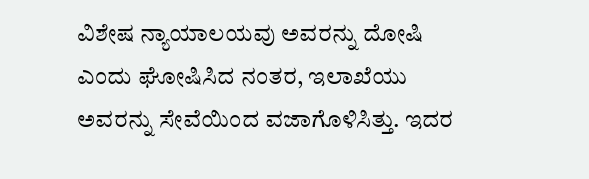ವಿಶೇಷ ನ್ಯಾಯಾಲಯವು ಅವರನ್ನು ದೋಷಿ ಎಂದು ಘೋಷಿಸಿದ ನಂತರ, ಇಲಾಖೆಯು ಅವರನ್ನು ಸೇವೆಯಿಂದ ವಜಾಗೊಳಿಸಿತ್ತು. ಇದರ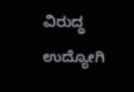ವಿರುದ್ಧ ಉದ್ಯೋಗಿ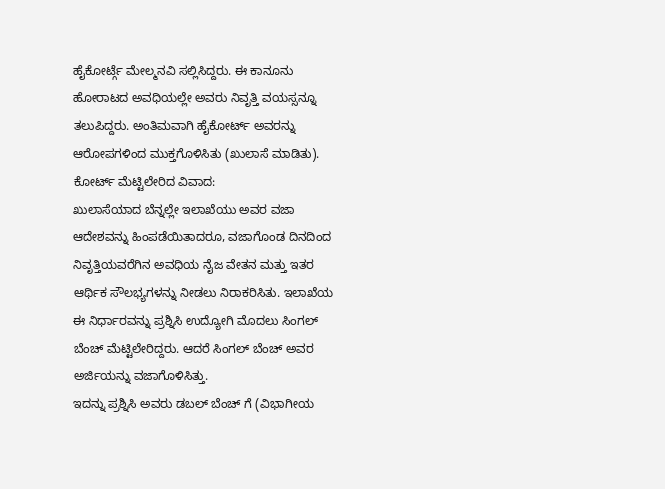ಹೈಕೋರ್ಟ್ಗೆ ಮೇಲ್ಮನವಿ ಸಲ್ಲಿಸಿದ್ದರು. ಈ ಕಾನೂನು ಹೋರಾಟದ ಅವಧಿಯಲ್ಲೇ ಅವರು ನಿವೃತ್ತಿ ವಯಸ್ಸನ್ನೂ ತಲುಪಿದ್ದರು. ಅಂತಿಮವಾಗಿ ಹೈಕೋರ್ಟ್ ಅವರನ್ನು ಆರೋಪಗಳಿಂದ ಮುಕ್ತಗೊಳಿಸಿತು (ಖುಲಾಸೆ ಮಾಡಿತು).
ಕೋರ್ಟ್ ಮೆಟ್ಟಿಲೇರಿದ ವಿವಾದ:
ಖುಲಾಸೆಯಾದ ಬೆನ್ನಲ್ಲೇ ಇಲಾಖೆಯು ಅವರ ವಜಾ ಆದೇಶವನ್ನು ಹಿಂಪಡೆಯಿತಾದರೂ, ವಜಾಗೊಂಡ ದಿನದಿಂದ ನಿವೃತ್ತಿಯವರೆಗಿನ ಅವಧಿಯ ನೈಜ ವೇತನ ಮತ್ತು ಇತರ ಆರ್ಥಿಕ ಸೌಲಭ್ಯಗಳನ್ನು ನೀಡಲು ನಿರಾಕರಿಸಿತು. ಇಲಾಖೆಯ ಈ ನಿರ್ಧಾರವನ್ನು ಪ್ರಶ್ನಿಸಿ ಉದ್ಯೋಗಿ ಮೊದಲು ಸಿಂಗಲ್ ಬೆಂಚ್ ಮೆಟ್ಟಿಲೇರಿದ್ದರು. ಆದರೆ ಸಿಂಗಲ್ ಬೆಂಚ್ ಅವರ ಅರ್ಜಿಯನ್ನು ವಜಾಗೊಳಿಸಿತ್ತು.
ಇದನ್ನು ಪ್ರಶ್ನಿಸಿ ಅವರು ಡಬಲ್ ಬೆಂಚ್ ಗೆ (ವಿಭಾಗೀಯ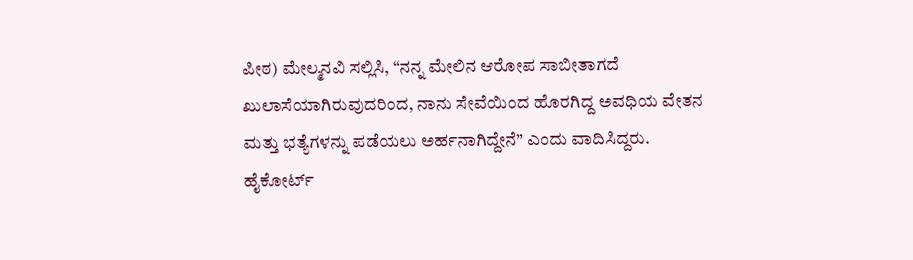ಪೀಠ) ಮೇಲ್ಮನವಿ ಸಲ್ಲಿಸಿ, “ನನ್ನ ಮೇಲಿನ ಆರೋಪ ಸಾಬೀತಾಗದೆ ಖುಲಾಸೆಯಾಗಿರುವುದರಿಂದ, ನಾನು ಸೇವೆಯಿಂದ ಹೊರಗಿದ್ದ ಅವಧಿಯ ವೇತನ ಮತ್ತು ಭತ್ಯೆಗಳನ್ನು ಪಡೆಯಲು ಅರ್ಹನಾಗಿದ್ದೇನೆ” ಎಂದು ವಾದಿಸಿದ್ದರು.
ಹೈಕೋರ್ಟ್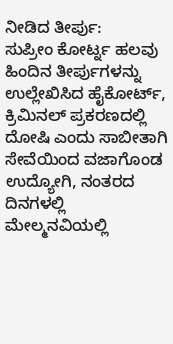ನೀಡಿದ ತೀರ್ಪು:
ಸುಪ್ರೀಂ ಕೋರ್ಟ್ನ ಹಲವು ಹಿಂದಿನ ತೀರ್ಪುಗಳನ್ನು ಉಲ್ಲೇಖಿಸಿದ ಹೈಕೋರ್ಟ್, ಕ್ರಿಮಿನಲ್ ಪ್ರಕರಣದಲ್ಲಿ ದೋಷಿ ಎಂದು ಸಾಬೀತಾಗಿ ಸೇವೆಯಿಂದ ವಜಾಗೊಂಡ ಉದ್ಯೋಗಿ, ನಂತರದ ದಿನಗಳಲ್ಲಿ ಮೇಲ್ಮನವಿಯಲ್ಲಿ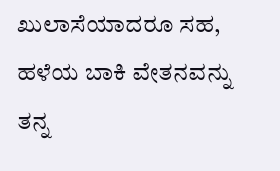ಖುಲಾಸೆಯಾದರೂ ಸಹ, ಹಳೆಯ ಬಾಕಿ ವೇತನವನ್ನು ತನ್ನ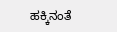ಹಕ್ಕಿನಂತೆ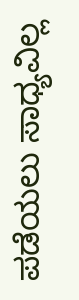ಪಡೆಯಲು ಸಾಧ್ಯವಿಲ್ಲ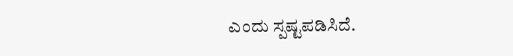ಎಂದು ಸ್ಪಷ್ಟಪಡಿಸಿದೆ.